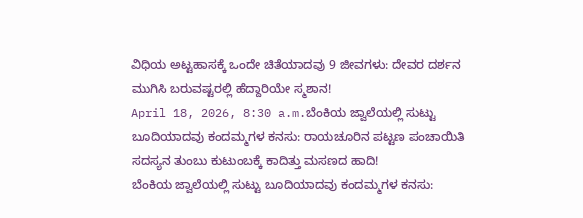ವಿಧಿಯ ಅಟ್ಟಹಾಸಕ್ಕೆ ಒಂದೇ ಚಿತೆಯಾದವು 9 ಜೀವಗಳು: ದೇವರ ದರ್ಶನ ಮುಗಿಸಿ ಬರುವಷ್ಟರಲ್ಲಿ ಹೆದ್ದಾರಿಯೇ ಸ್ಮಶಾನ!
April 18, 2026, 8:30 a.m.ಬೆಂಕಿಯ ಜ್ವಾಲೆಯಲ್ಲಿ ಸುಟ್ಟು ಬೂದಿಯಾದವು ಕಂದಮ್ಮಗಳ ಕನಸು: ರಾಯಚೂರಿನ ಪಟ್ಟಣ ಪಂಚಾಯಿತಿ ಸದಸ್ಯನ ತುಂಬು ಕುಟುಂಬಕ್ಕೆ ಕಾದಿತ್ತು ಮಸಣದ ಹಾದಿ!
ಬೆಂಕಿಯ ಜ್ವಾಲೆಯಲ್ಲಿ ಸುಟ್ಟು ಬೂದಿಯಾದವು ಕಂದಮ್ಮಗಳ ಕನಸು: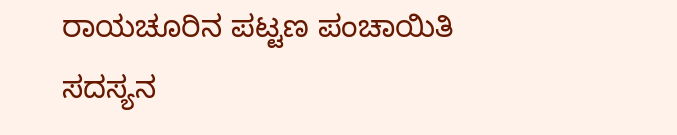ರಾಯಚೂರಿನ ಪಟ್ಟಣ ಪಂಚಾಯಿತಿ ಸದಸ್ಯನ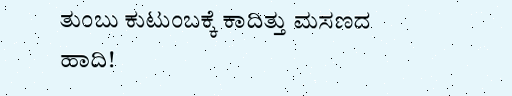ತುಂಬು ಕುಟುಂಬಕ್ಕೆ ಕಾದಿತ್ತು ಮಸಣದ ಹಾದಿ!